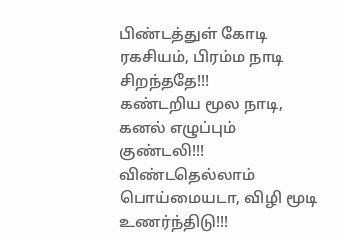பிண்டத்துள் கோடி ரகசியம், பிரம்ம நாடி சிறந்ததே!!!
கண்டறிய மூல நாடி, கனல் எழுப்பும் குண்டலி!!!
விண்டதெல்லாம் பொய்மையடா, விழி மூடி உணர்ந்திடு!!!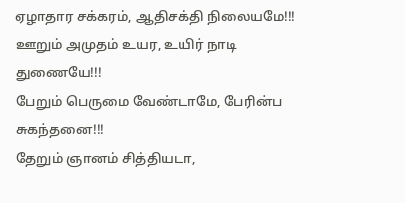ஏழாதார சக்கரம், ஆதிசக்தி நிலையமே!!!
ஊறும் அமுதம் உயர, உயிர் நாடி துணையே!!!
பேறும் பெருமை வேண்டாமே, பேரின்ப சுகந்தனை!!!
தேறும் ஞானம் சித்தியடா,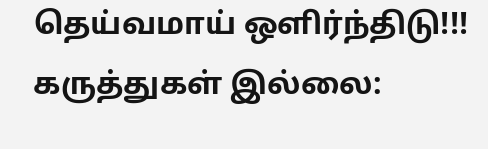தெய்வமாய் ஒளிர்ந்திடு!!!
கருத்துகள் இல்லை: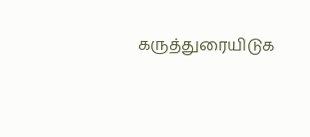கருத்துரையிடுக